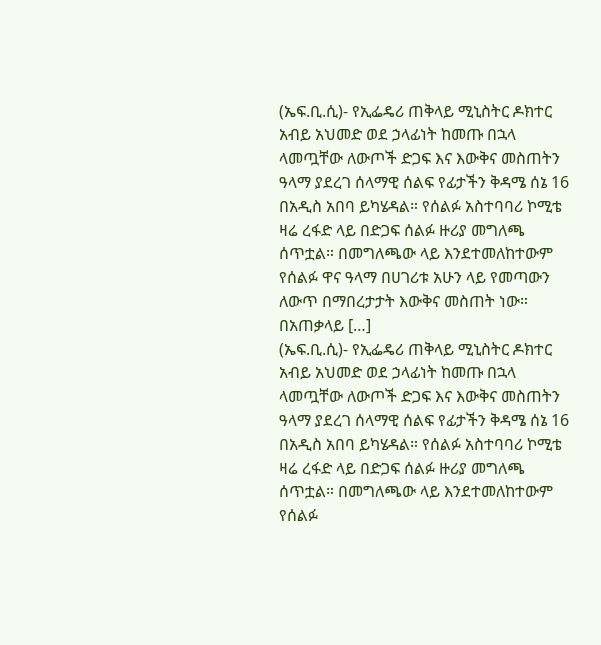(ኤፍ.ቢ.ሲ)- የኢፌዴሪ ጠቅላይ ሚኒስትር ዶክተር አብይ አህመድ ወደ ኃላፊነት ከመጡ በኋላ ላመጧቸው ለውጦች ድጋፍ እና እውቅና መስጠትን ዓላማ ያደረገ ሰላማዊ ሰልፍ የፊታችን ቅዳሜ ሰኔ 16 በአዲስ አበባ ይካሄዳል። የሰልፉ አስተባባሪ ኮሚቴ ዛሬ ረፋድ ላይ በድጋፍ ሰልፉ ዙሪያ መግለጫ ሰጥቷል። በመግለጫው ላይ እንደተመለከተውም የሰልፉ ዋና ዓላማ በሀገሪቱ አሁን ላይ የመጣውን ለውጥ በማበረታታት እውቅና መስጠት ነው። በአጠቃላይ […]
(ኤፍ.ቢ.ሲ)- የኢፌዴሪ ጠቅላይ ሚኒስትር ዶክተር አብይ አህመድ ወደ ኃላፊነት ከመጡ በኋላ ላመጧቸው ለውጦች ድጋፍ እና እውቅና መስጠትን ዓላማ ያደረገ ሰላማዊ ሰልፍ የፊታችን ቅዳሜ ሰኔ 16 በአዲስ አበባ ይካሄዳል። የሰልፉ አስተባባሪ ኮሚቴ ዛሬ ረፋድ ላይ በድጋፍ ሰልፉ ዙሪያ መግለጫ ሰጥቷል። በመግለጫው ላይ እንደተመለከተውም የሰልፉ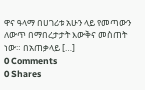ዋና ዓላማ በሀገሪቱ አሁን ላይ የመጣውን ለውጥ በማበረታታት እውቅና መስጠት ነው። በአጠቃላይ […]
0 Comments
0 Shares